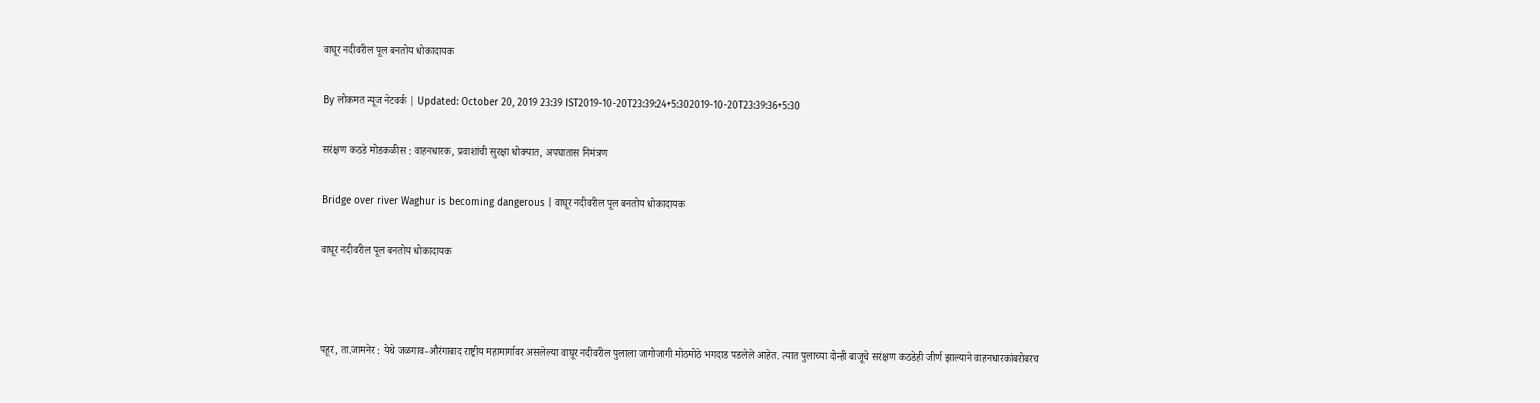वाघूर नदीवरील पूल बनतोय धोकादायक

By लोकमत न्यूज नेटवर्क | Updated: October 20, 2019 23:39 IST2019-10-20T23:39:24+5:302019-10-20T23:39:36+5:30

सरंक्षण कठडे मोडकळीस : वाहनधारक, प्रवाशांची सुरक्षा धोक्यात, अपघातास निमंत्रण

Bridge over river Waghur is becoming dangerous | वाघूर नदीवरील पूल बनतोय धोकादायक

वाघूर नदीवरील पूल बनतोय धोकादायक



पहूर, ता.जामनेर : येथे जळगाव-औरंगाबाद राष्ट्रीय महामार्गावर असलेल्या वाघूर नदीवरील पुलाला जागोजागी मोठमोठे भगदाड पडलेले आहेत. त्यात पुलाच्या दोन्ही बाजूचे सरंक्षण कठडेही जीर्ण झाल्याने वाहनधारकांबरोबरच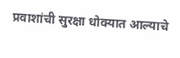प्रवाशांची सुरक्षा धोक्यात आल्याचे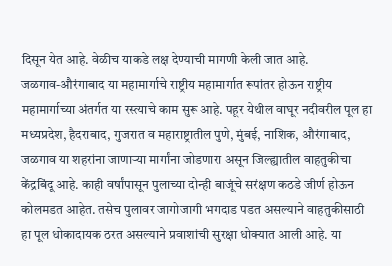दिसून येत आहे. वेळीच याकडे लक्ष देण्याची मागणी केली जात आहे.
जळगाव-औरंगाबाद या महामार्गाचे राष्ट्रीय महामार्गात रूपांतर होऊन राष्ट्रीय महामार्गाच्या अंतर्गत या रस्त्याचे काम सुरू आहे. पहूर येथील वाघूर नदीवरील पूल हा मध्यप्रदेश, हैदराबाद, गुजरात व महाराष्ट्रातील पुणे, मुंबई, नाशिक, औरंगाबाद, जळगाव या शहरांना जाणाऱ्या मार्गांना जोडणारा असून जिल्ह्यातील वाहतुकीचा केंद्रबिंदू आहे. काही वर्षांपासून पुलाच्या दोन्ही बाजूंचे सरंक्षण कठडे जीर्ण होऊन कोलमडत आहेत. तसेच पुलावर जागोजागी भगदाड पडत असल्याने वाहतुकीसाठी हा पूल धोकादायक ठरत असल्याने प्रवाशांची सुरक्षा धोक्यात आली आहे. या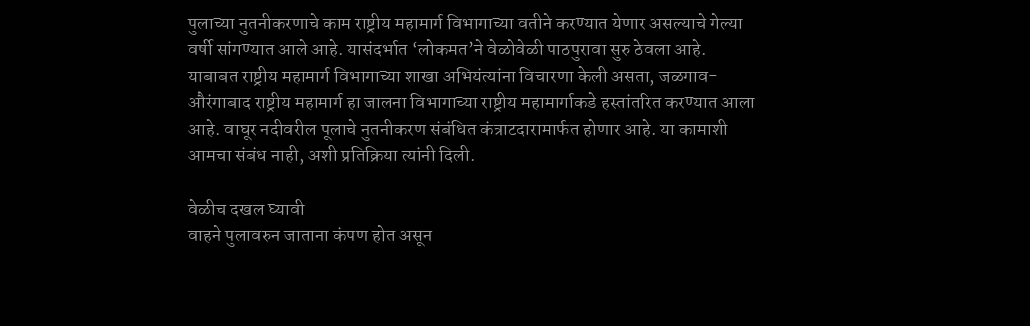पुलाच्या नुतनीकरणाचे काम राष्ट्रीय महामार्ग विभागाच्या वतीने करण्यात येणार असल्याचे गेल्या वर्षी सांगण्यात आले आहे. यासंदर्भात ‘लोकमत’ने वेळोवेळी पाठपुरावा सुरु ठेवला आहे.
याबाबत राष्ट्रीय महामार्ग विभागाच्या शाखा अभियंत्यांना विचारणा केली असता, जळगाव-औरंगाबाद राष्ट्रीय महामार्ग हा जालना विभागाच्या राष्ट्रीय महामार्गाकडे हस्तांतरित करण्यात आला आहे. वाघूर नदीवरील पूलाचे नुतनीकरण संबंधित कंत्राटदारामार्फत होणार आहे. या कामाशी आमचा संबंध नाही, अशी प्रतिक्रिया त्यांनी दिली.

वेळीच दखल घ्यावी
वाहने पुलावरुन जाताना कंपण होत असून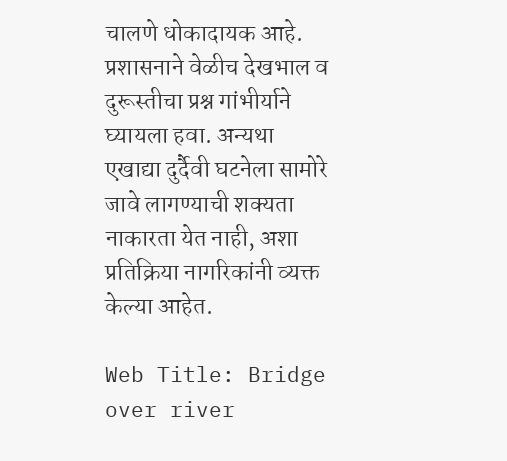चालणे धोकादायक आहे. प्रशासनाने वेळीच देखभाल व दुरूस्तीचा प्रश्न गांभीर्याने घ्यायला हवा. अन्यथा एखाद्या दुर्दैवी घटनेला सामोरे जावे लागण्याची शक्यता नाकारता येत नाही, अशा प्रतिक्रिया नागरिकांनी व्यक्त केल्या आहेत.

Web Title: Bridge over river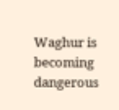Waghur is becoming dangerous